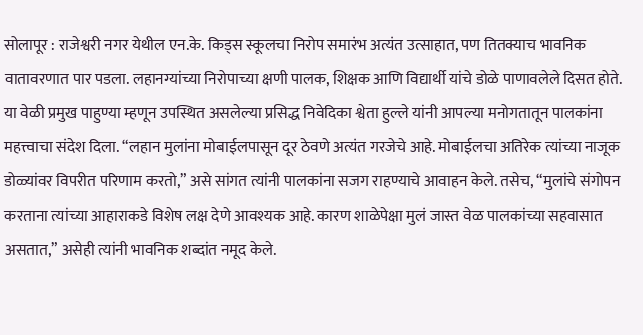सोलापूर : राजेश्वरी नगर येथील एन.के. किड्स स्कूलचा निरोप समारंभ अत्यंत उत्साहात, पण तितक्याच भावनिक वातावरणात पार पडला. लहानग्यांच्या निरोपाच्या क्षणी पालक, शिक्षक आणि विद्यार्थी यांचे डोळे पाणावलेले दिसत होते.
या वेळी प्रमुख पाहुण्या म्हणून उपस्थित असलेल्या प्रसिद्ध निवेदिका श्वेता हुल्ले यांनी आपल्या मनोगतातून पालकांना महत्त्वाचा संदेश दिला. “लहान मुलांना मोबाईलपासून दूर ठेवणे अत्यंत गरजेचे आहे. मोबाईलचा अतिरेक त्यांच्या नाजूक डोळ्यांवर विपरीत परिणाम करतो,” असे सांगत त्यांनी पालकांना सजग राहण्याचे आवाहन केले. तसेच, “मुलांचे संगोपन करताना त्यांच्या आहाराकडे विशेष लक्ष देणे आवश्यक आहे. कारण शाळेपेक्षा मुलं जास्त वेळ पालकांच्या सहवासात असतात,” असेही त्यांनी भावनिक शब्दांत नमूद केले.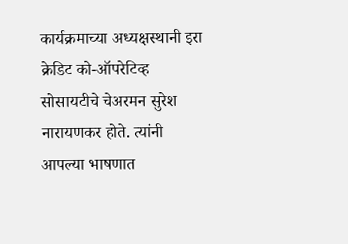कार्यक्रमाच्या अध्यक्षस्थानी इरा क्रेडिट को-ऑपरेटिव्ह सोसायटीचे चेअरमन सुरेश नारायणकर होते. त्यांनी आपल्या भाषणात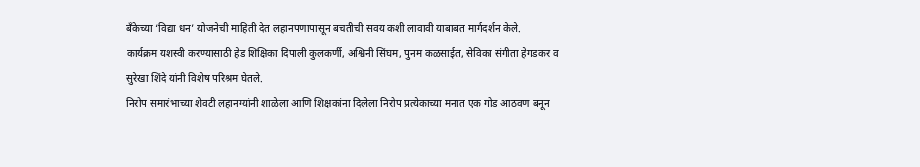बँकेच्या ‘विद्या धन’ योजनेची माहिती देत लहानपणापासून बचतीची सवय कशी लावावी याबाबत मार्गदर्शन केले.
कार्यक्रम यशस्वी करण्यासाठी हेड शिक्षिका दिपाली कुलकर्णी, अश्विनी सिंघम, पुनम कळसाईत, सेविका संगीता हेगडकर व सुरेखा शिंदे यांनी विशेष परिश्रम घेतले.
निरोप समारंभाच्या शेवटी लहानग्यांनी शाळेला आणि शिक्षकांना दिलेला निरोप प्रत्येकाच्या मनात एक गोड आठवण बनून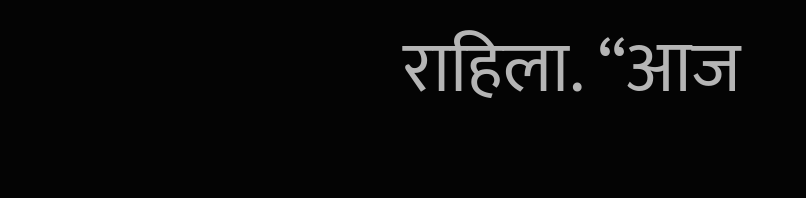राहिला. “आज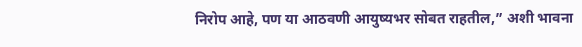निरोप आहे, पण या आठवणी आयुष्यभर सोबत राहतील,” अशी भावना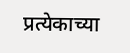प्रत्येकाच्या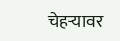चेहऱ्यावर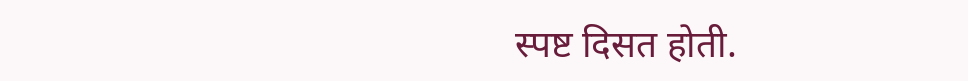स्पष्ट दिसत होती.